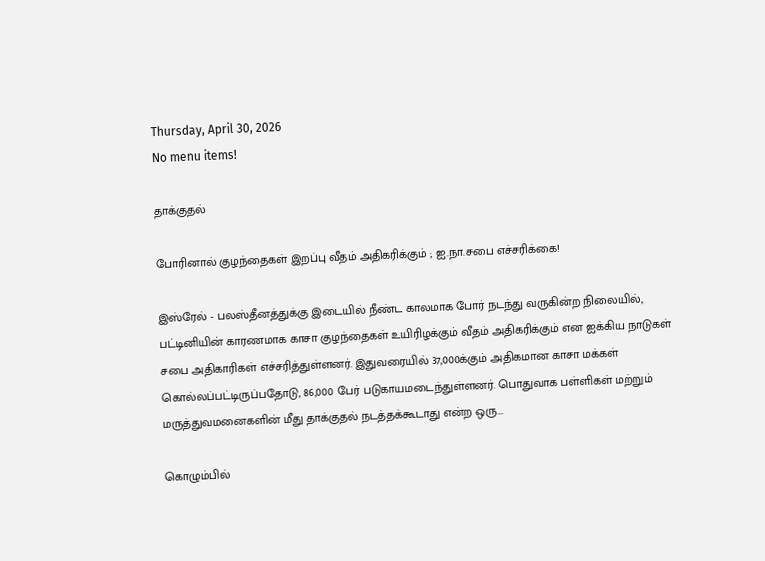Thursday, April 30, 2026
No menu items!

தாக்குதல்

போரினால் குழந்தைகள் இறப்பு வீதம் அதிகரிக்கும் ; ஐ.நா.சபை எச்சரிக்கை!

இஸ்ரேல் - பலஸ்தீனத்துக்கு இடையில் நீண்ட காலமாக போர் நடந்து வருகின்ற நிலையில், பட்டினியின் காரணமாக காசா குழந்தைகள் உயிரிழக்கும் வீதம் அதிகரிக்கும் என ஐக்கிய நாடுகள் சபை அதிகாரிகள் எச்சரித்துள்ளனர். இதுவரையில் 37,000க்கும் அதிகமான காசா மக்கள் கொல்லப்பட்டிருப்பதோடு, 86,000 பேர் படுகாயமடைந்துள்ளனர். பொதுவாக பள்ளிகள் மற்றும் மருத்துவமனைகளின் மீது தாக்குதல் நடத்தக்கூடாது என்ற ஒரு...

கொழும்பில்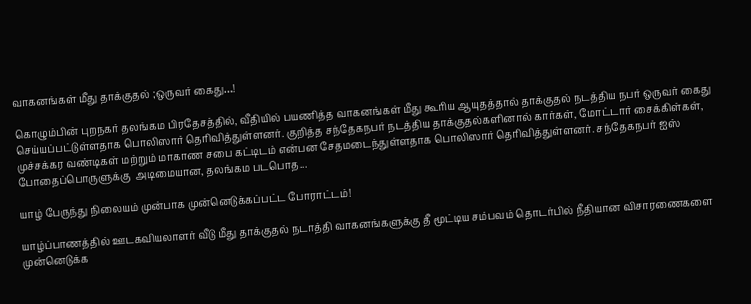வாகனங்கள் மீது தாக்குதல் ;ஒருவர் கைது…!

கொழும்பின் புறநகர் தலங்கம பிரதேசத்தில், வீதியில் பயணித்த வாகனங்கள் மீது கூரிய ஆயுதத்தால் தாக்குதல் நடத்திய நபர் ஒருவர் கைது செய்யப்பட்டுள்ளதாக பொலிஸார் தெரிவித்துள்ளனர். குறித்த சந்தேகநபர் நடத்திய தாக்குதல்களினால் கார்கள், மோட்டார் சைக்கிள்கள், முச்சக்கர வண்டிகள் மற்றும் மாகாண சபை கட்டிடம் என்பன சேதமடைந்துள்ளதாக பொலிஸார் தெரிவித்துள்ளனர். சந்தேகநபர் ஐஸ் போதைப்பொருளுக்கு  அடிமையான, தலங்கம படபொத...

யாழ் பேருந்து நிலையம் முன்பாக முன்னெடுக்கப்பட்ட போராட்டம்!

யாழ்ப்பாணத்தில் ஊடகவியலாளர் வீடு மீது தாக்குதல் நடாத்தி வாகனங்களுக்கு தீ மூட்டிய சம்பவம் தொடர்பில் நீதியான விசாரணைகளை முன்னெடுக்க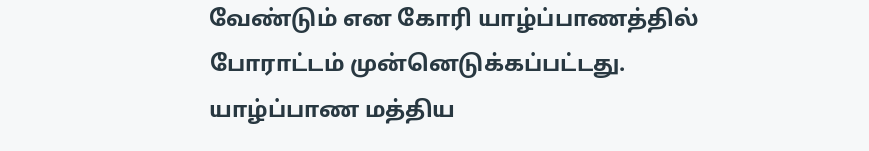வேண்டும் என கோரி யாழ்ப்பாணத்தில் போராட்டம் முன்னெடுக்கப்பட்டது. யாழ்ப்பாண மத்திய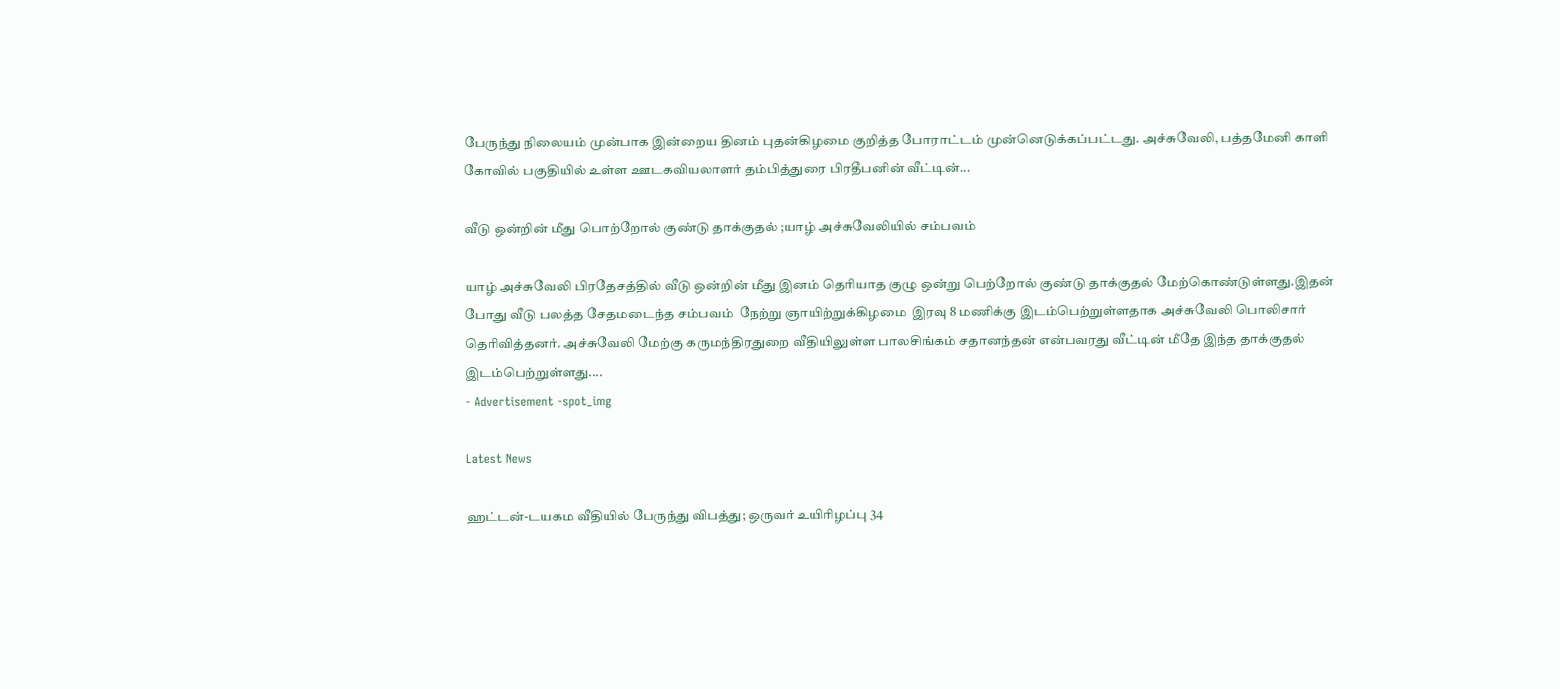பேருந்து நிலையம் முன்பாக இன்றைய தினம் புதன்கிழமை குறித்த போராட்டம் முன்னெடுக்கப்பட்டது. அச்சுவேலி, பத்தமேனி காளி கோவில் பகுதியில் உள்ள ஊடகவியலாளர் தம்பித்துரை பிரதீபனின் வீட்டின்...

வீடு ஒன்றின் மீது பொற்றோல் குண்டு தாக்குதல் ;யாழ் அச்சுவேலியில் சம்பவம்

யாழ் அச்சுவேலி பிரதேசத்தில் வீடு ஒன்றின் மீது இனம் தெரியாத குழு ஒன்று பெற்றோல் குண்டு தாக்குதல் மேற்கொண்டுள்ளது.இதன் போது வீடு பலத்த சேதமடைந்த சம்பவம்  நேற்று ஞாயிற்றுக்கிழமை  இரவு 8 மணிக்கு இடம்பெற்றுள்ளதாக அச்சுவேலி பொலிசார் தெரிவித்தனர். அச்சுவேலி மேற்கு கருமந்திரதுறை வீதியிலுள்ள பாலசிங்கம் சதானந்தன் என்பவரது வீட்டின் மீதே இந்த தாக்குதல் இடம்பெற்றுள்ளது....
- Advertisement -spot_img

Latest News

ஹட்டன்-டயகம வீதியில் பேருந்து விபத்து; ஒருவர் உயிரிழப்பு 34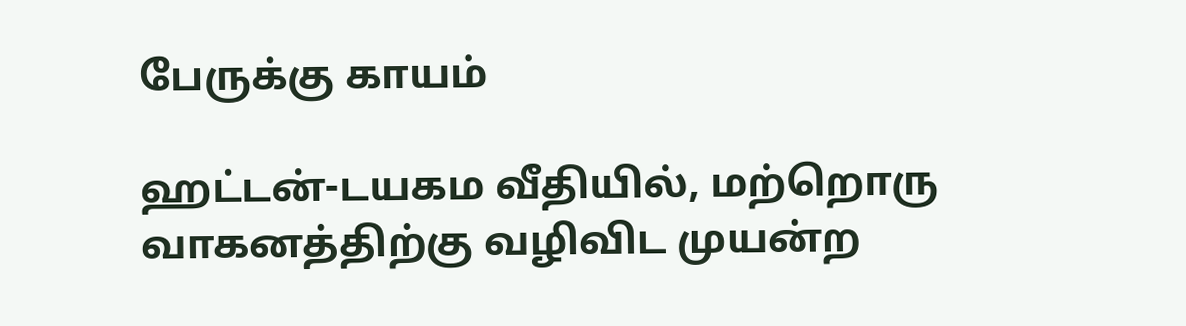பேருக்கு காயம்

ஹட்டன்-டயகம வீதியில், மற்றொரு வாகனத்திற்கு வழிவிட முயன்ற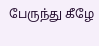பேருந்து கீழே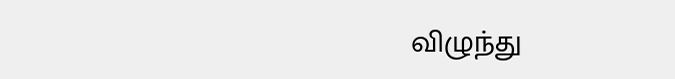விழுந்து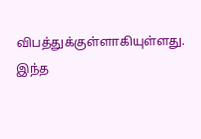விபத்துக்குள்ளாகியுள்ளது. இந்த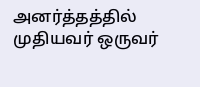அனர்த்தத்தில் முதியவர் ஒருவர்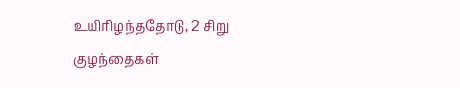உயிரிழந்ததோடு, 2 சிறு குழந்தைகள்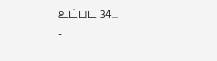உட்பட 34...
-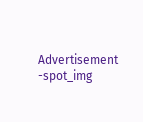Advertisement -spot_img